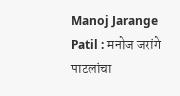Manoj Jarange Patil : मनोज जरांगे पाटलांचा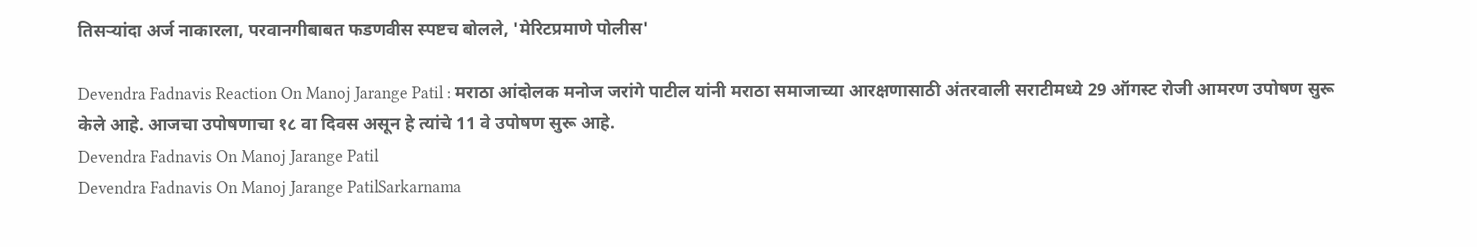तिसऱ्यांदा अर्ज नाकारला, परवानगीबाबत फडणवीस स्पष्टच बोलले, 'मेरिटप्रमाणे पोलीस'

Devendra Fadnavis Reaction On Manoj Jarange Patil : मराठा आंदोलक मनोज जरांगे पाटील यांनी मराठा समाजाच्या आरक्षणासाठी अंतरवाली सराटीमध्ये 29 ऑगस्ट रोजी आमरण उपोषण सुरू केले आहे. आजचा उपोषणाचा १८ वा दिवस असून हे त्यांचे 11 वे उपोषण सुरू आहे.
Devendra Fadnavis On Manoj Jarange Patil
Devendra Fadnavis On Manoj Jarange PatilSarkarnama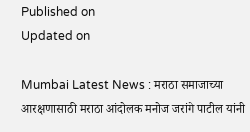Published on
Updated on

Mumbai Latest News : मराठा समाजाच्या आरक्षणासाठी मराठा आंदोलक मनोज जरांगे पाटील यांनी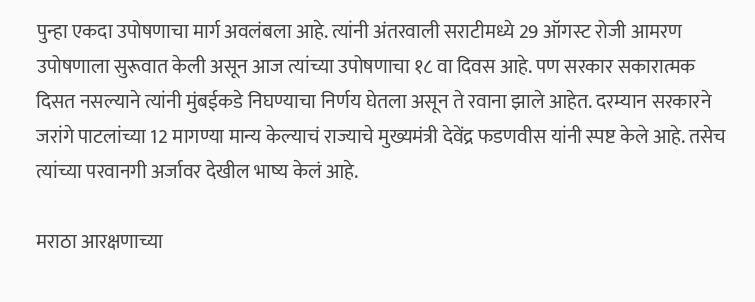पुन्हा एकदा उपोषणाचा मार्ग अवलंबला आहे. त्यांनी अंतरवाली सराटीमध्ये 29 ऑगस्ट रोजी आमरण उपोषणाला सुरूवात केली असून आज त्यांच्या उपोषणाचा १८ वा दिवस आहे. पण सरकार सकारात्मक दिसत नसल्याने त्यांनी मुंबईकडे निघण्याचा निर्णय घेतला असून ते रवाना झाले आहेत. दरम्यान सरकारने जरांगे पाटलांच्या 12 मागण्या मान्य केल्याचं राज्याचे मुख्यमंत्री देवेंद्र फडणवीस यांनी स्पष्ट केले आहे. तसेच त्यांच्या परवानगी अर्जावर देखील भाष्य केलं आहे.

मराठा आरक्षणाच्या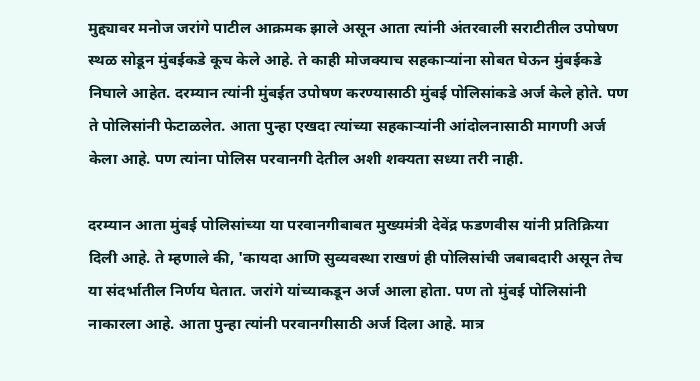मुद्द्यावर मनोज जरांगे पाटील आक्रमक झाले असून आता त्यांनी अंतरवाली सराटीतील उपोषण स्थळ सोडून मुंबईकडे कूच केले आहे. ते काही मोजक्याच सहकाऱ्यांना सोबत घेऊन मुंबईकडे निघाले आहेत. दरम्यान त्यांनी मुंबईत उपोषण करण्यासाठी मुंबई पोलिसांकडे अर्ज केले होते. पण ते पोलिसांनी फेटाळलेत. आता पुन्हा एखदा त्यांच्या सहकाऱ्यांनी आंदोलनासाठी मागणी अर्ज केला आहे. पण त्यांना पोलिस परवानगी देतील अशी शक्यता सध्या तरी नाही.

दरम्यान आता मुंबई पोलिसांच्या या परवानगीबाबत मुख्यमंत्री देवेंद्र फडणवीस यांनी प्रतिक्रिया दिली आहे. ते म्हणाले की, 'कायदा आणि सुव्यवस्था राखणं ही पोलिसांची जबाबदारी असून तेच या संदर्भातील निर्णय घेतात. जरांगे यांच्याकडून अर्ज आला होता. पण तो मुंबई पोलिसांनी नाकारला आहे. आता पुन्हा त्यांनी परवानगीसाठी अर्ज दिला आहे. मात्र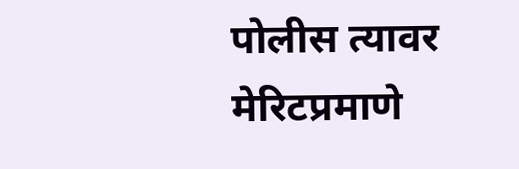पोलीस त्यावर मेरिटप्रमाणे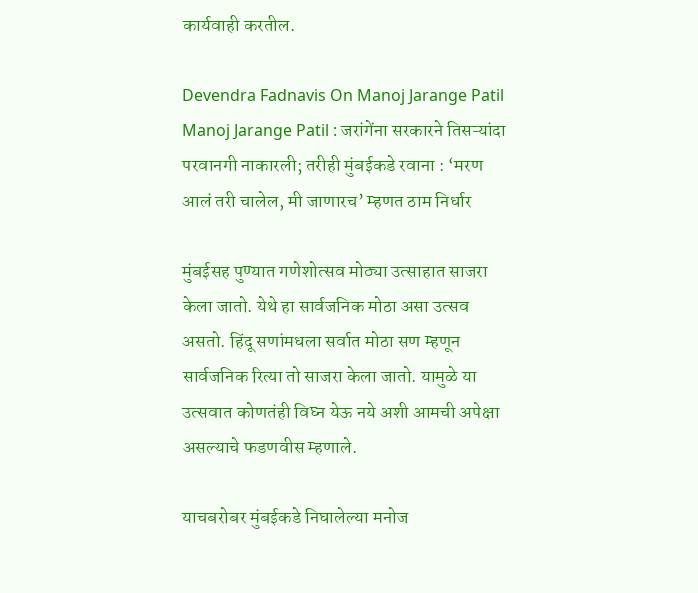कार्यवाही करतील.

Devendra Fadnavis On Manoj Jarange Patil
Manoj Jarange Patil : जरांगेंना सरकारने तिसऱ्यांदा परवानगी नाकारली; तरीही मुंबईकडे रवाना : ‘मरण आलं तरी चालेल, मी जाणारच’ म्हणत ठाम निर्धार

मुंबईसह पुण्यात गणेशोत्सव मोठ्या उत्साहात साजरा केला जातो. येथे हा सार्वजनिक मोठा असा उत्सव असतो. हिंदू सणांमधला सर्वात मोठा सण म्हणून सार्वजनिक रित्या तो साजरा केला जातो. यामुळे या उत्सवात कोणतंही विघ्न येऊ नये अशी आमची अपेक्षा असल्याचे फडणवीस म्हणाले.

याचबरोबर मुंबईकडे निघालेल्या मनोज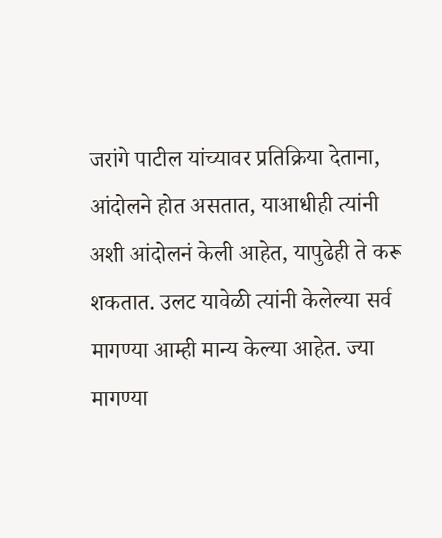जरांगे पाटील यांच्यावर प्रतिक्रिया देताना, आंदोलने होत असतात, याआधीही त्यांनी अशी आंदोलनं केली आहेत, यापुढेही ते करू शकतात. उलट यावेळी त्यांनी केलेल्या सर्व मागण्या आम्ही मान्य केल्या आहेत. ज्या मागण्या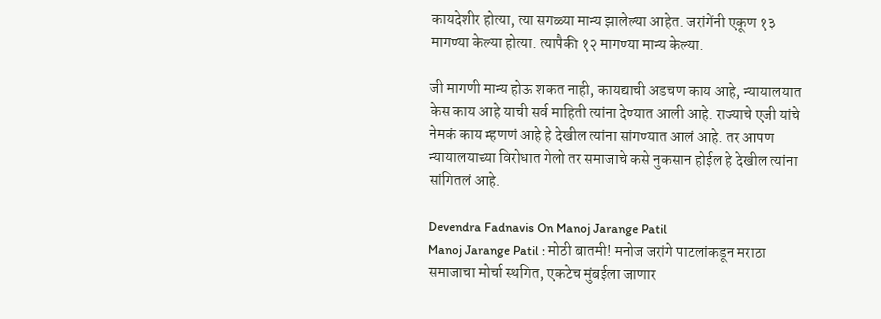कायदेशीर होत्या, त्या सगळ्या मान्य झालेल्या आहेत. जरांगेंनी एकूण १३ मागण्या केल्या होत्या. त्यापैकी १२ मागण्या मान्य केल्या.

जी मागणी मान्य होऊ शकत नाही, कायद्याची अडचण काय आहे, न्यायालयात केस काय आहे याची सर्व माहिती त्यांना देण्यात आली आहे. राज्याचे एजी यांचे नेमकं काय म्हणणं आहे हे देखील त्यांना सांगण्यात आलं आहे. तर आपण न्यायालयाच्या विरोधात गेलो तर समाजाचे कसे नुकसान होईल हे देखील त्यांना सांगितलं आहे.

Devendra Fadnavis On Manoj Jarange Patil
Manoj Jarange Patil : मोठी बातमी! मनोज जरांगे पाटलांकडून मराठा समाजाचा मोर्चा स्थगित, एकटेच मुंबईला जाणार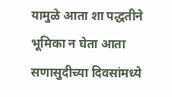यामुळे आता शा पद्धतीने भूमिका न घेता आता सणासुदीच्या दिवसांमध्ये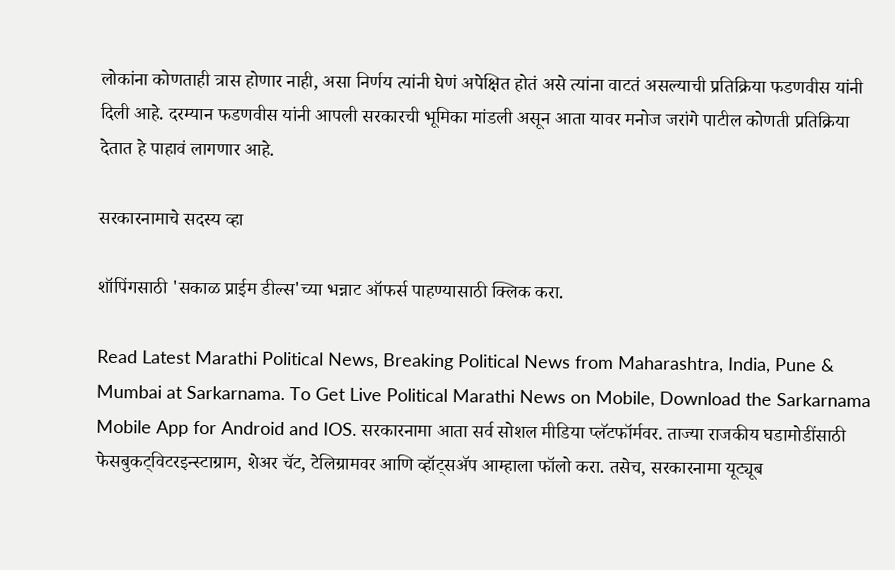लोकांना कोणताही त्रास होणार नाही, असा निर्णय त्यांनी घेणं अपेक्षित होतं असे त्यांना वाटतं असल्याची प्रतिक्रिया फडणवीस यांनी दिली आहे. दरम्यान फडणवीस यांनी आपली सरकारची भूमिका मांडली असून आता यावर मनोज जरांगे पाटील कोणती प्रतिक्रिया देतात हे पाहावं लागणार आहे.

सरकारनामाचे सदस्य व्हा

शॉपिंगसाठी 'सकाळ प्राईम डील्स'च्या भन्नाट ऑफर्स पाहण्यासाठी क्लिक करा.

Read Latest Marathi Political News, Breaking Political News from Maharashtra, India, Pune & Mumbai at Sarkarnama. To Get Live Political Marathi News on Mobile, Download the Sarkarnama Mobile App for Android and IOS. सरकारनामा आता सर्व सोशल मीडिया प्लॅटफॉर्मवर. ताज्या राजकीय घडामोडींसाठी फेसबुकट्विटरइन्स्टाग्राम, शेअर चॅट, टेलिग्रामवर आणि व्हॉट्सॲप आम्हाला फॉलो करा. तसेच, सरकारनामा यूट्यूब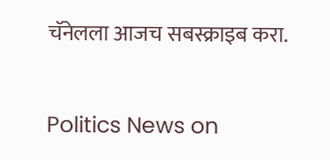चॅनेलला आजच सबस्क्राइब करा.

Politics News on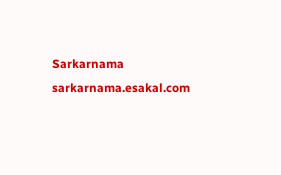Sarkarnama
sarkarnama.esakal.com